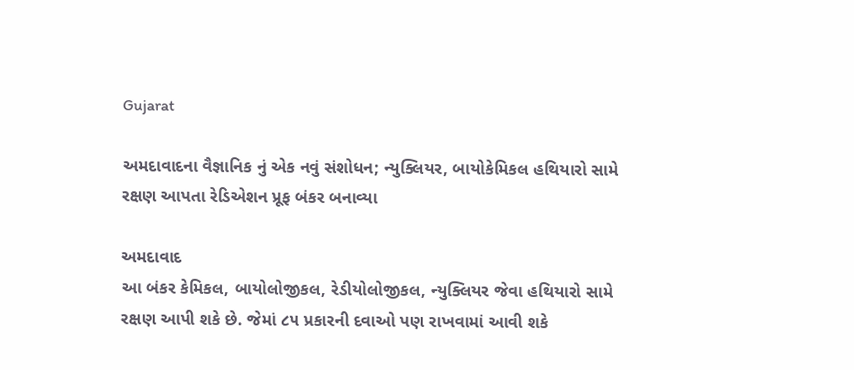Gujarat

અમદાવાદના વૈજ્ઞાનિક નું એક નવું સંશોધન; ન્યુક્લિયર, બાયોકેમિકલ હથિયારો સામે રક્ષણ આપતા રેડિએશન પ્રૂફ બંકર બનાવ્યા

અમદાવાદ
આ બંકર કેમિકલ, બાયોલોજીકલ, રેડીયોલોજીકલ, ન્યુક્લિયર જેવા હથિયારો સામે રક્ષણ આપી શકે છે. જેમાં ૮૫ પ્રકારની દવાઓ પણ રાખવામાં આવી શકે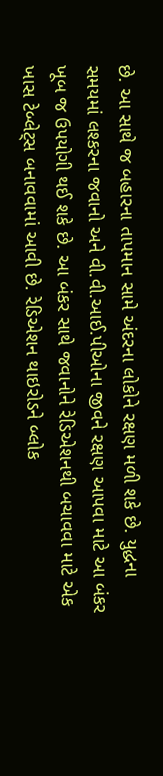છે. આ સાથે જ બહારના તાપમાન સામે અંદરના લોકોને રક્ષણ મળી શકે છે. યુદ્ધના સમયમાં લશ્કરના જવાનો અને વી.વી.આઈ.પીઓના જીવને રક્ષણ આપવા માટે આ બંકર ખૂબ જ ઉપયોગી થઈ શકે છે. આ બંકર સાથે જવાનોને રેડિએશનથી બચાવવા માટે એક ખાસ ટેબ્લેટ્‌સ બનાવવામાં આવી છે. રેડિએશન થાઇરોડને બ્લોક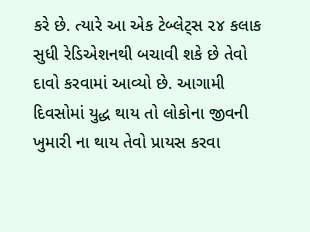કરે છે. ત્યારે આ એક ટેબ્લેટ્‌સ ૨૪ કલાક સુધી રેડિએશનથી બચાવી શકે છે તેવો દાવો કરવામાં આવ્યો છે. આગામી દિવસોમાં યુદ્ધ થાય તો લોકોના જીવની ખુમારી ના થાય તેવો પ્રાયસ કરવા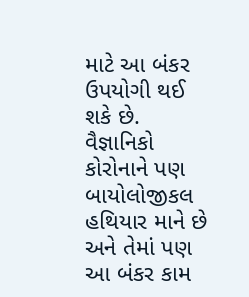માટે આ બંકર ઉપયોગી થઈ શકે છે. વૈજ્ઞાનિકો કોરોનાને પણ બાયોલોજીકલ હથિયાર માને છે અને તેમાં પણ આ બંકર કામ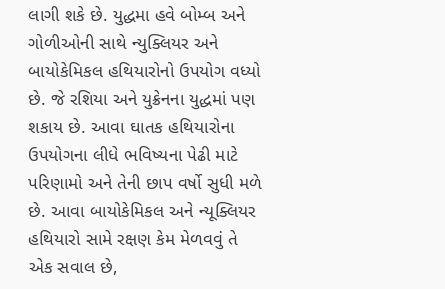લાગી શકે છે. યુદ્ધમા હવે બોમ્બ અને ગોળીઓની સાથે ન્યુક્લિયર અને બાયોકેમિકલ હથિયારોનો ઉપયોગ વધ્યો છે. જે રશિયા અને યુક્રેનના યુદ્ધમાં પણ શકાય છે. આવા ઘાતક હથિયારોના ઉપયોગના લીધે ભવિષ્યના પેઢી માટે પરિણામો અને તેની છાપ વર્ષો સુધી મળે છે. આવા બાયોકેમિકલ અને ન્યૂક્લિયર હથિયારો સામે રક્ષણ કેમ મેળવવું તે એક સવાલ છે,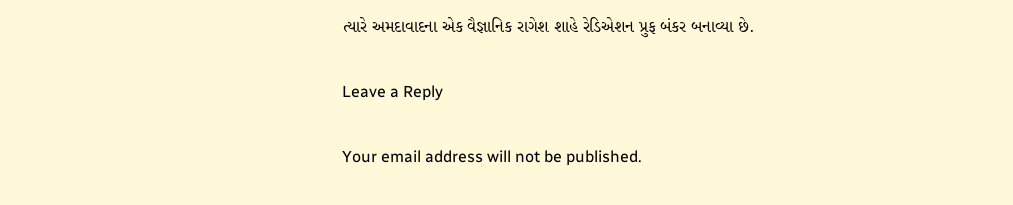ત્યારે અમદાવાદના એક વૈજ્ઞાનિક રાગેશ શાહે રેડિએશન પ્રુફ બંકર બનાવ્યા છે.

Leave a Reply

Your email address will not be published.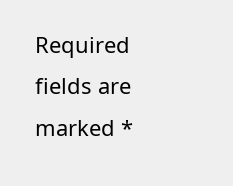Required fields are marked *